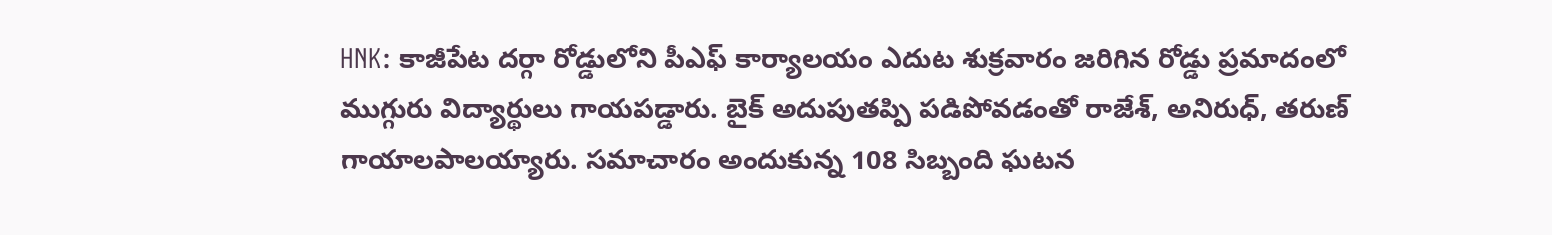HNK: కాజీపేట దర్గా రోడ్డులోని పీఎఫ్ కార్యాలయం ఎదుట శుక్రవారం జరిగిన రోడ్డు ప్రమాదంలో ముగ్గురు విద్యార్థులు గాయపడ్డారు. బైక్ అదుపుతప్పి పడిపోవడంతో రాజేశ్, అనిరుధ్, తరుణ్ గాయాలపాలయ్యారు. సమాచారం అందుకున్న 108 సిబ్బంది ఘటన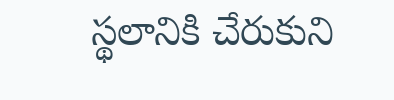స్థలానికి చేరుకుని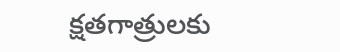క్షతగాత్రులకు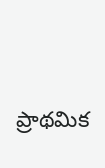ప్రాథమిక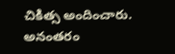చికిత్స అందించారు. అనంతరం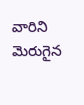వారిని మెరుగైన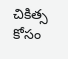చికిత్స కోసం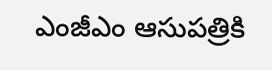ఎంజీఎం ఆసుపత్రికి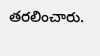తరలించారు.